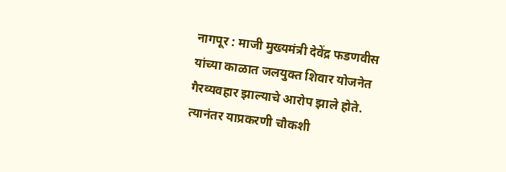नागपूर : माजी मुख्यमंत्री देवेंद्र फडणवीस यांच्या काळात जलयुक्त शिवार योजनेत गैरव्यवहार झाल्याचे आरोप झाले होते. त्यानंतर याप्रकरणी चौकशी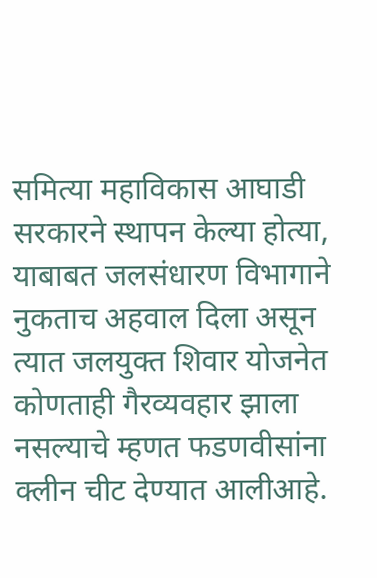समित्या महाविकास आघाडी सरकारने स्थापन केल्या होत्या, याबाबत जलसंधारण विभागाने नुकताच अहवाल दिला असून त्यात जलयुक्त शिवार योजनेत कोणताही गैरव्यवहार झाला नसल्याचे म्हणत फडणवीसांना क्लीन चीट देण्यात आलीआहे.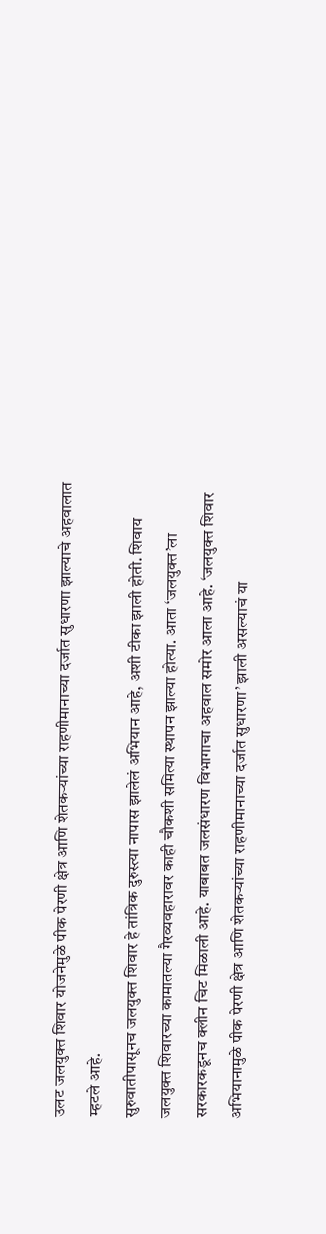उलट जलयुक्त शिवार योजनेमुळे पीक पेरणी क्षेत्र आणि शेतकऱ्यांच्या राहणीमानाच्या दर्जात सुधारणा झाल्याचे अहवालात म्हटले आहे.
सुरुवातीपासूनच जलयुक्त शिवार हे तांत्रिक दुरुस्त्या नापास झालेलं अभियान आहे, अशी टीका झाली होती. शिवाय जलयुक्त शिवारच्या कामातल्या गैरव्यवहारावर काही चौकशी समित्या स्थापन झाल्या होत्या. आता ‘जलयुक्त’ला सरकारकडूनच क्लीन चिट मिळाली आहे. याबाबत जलसंधारण विभागाचा अहवाल समोर आला आहे. ‘जलयुक्त शिवार अभियानामुळे पीक पेरणी क्षेत्र आणि शेतकऱ्यांच्या राहणीमानाच्या दर्जात सुधारणा’ झाली असल्याचं या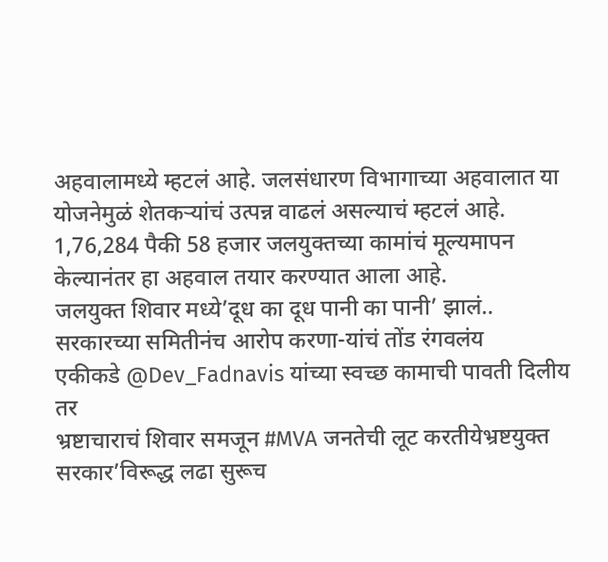अहवालामध्ये म्हटलं आहे. जलसंधारण विभागाच्या अहवालात या योजनेमुळं शेतकऱ्यांचं उत्पन्न वाढलं असल्याचं म्हटलं आहे. 1,76,284 पैकी 58 हजार जलयुक्तच्या कामांचं मूल्यमापन केल्यानंतर हा अहवाल तयार करण्यात आला आहे.
जलयुक्त शिवार मध्ये’दूध का दूध पानी का पानी’ झालं..
सरकारच्या समितीनंच आरोप करणा-यांचं तोंड रंगवलंय
एकीकडे @Dev_Fadnavis यांच्या स्वच्छ कामाची पावती दिलीय
तर
भ्रष्टाचाराचं शिवार समजून #MVA जनतेची लूट करतीयेभ्रष्टयुक्त सरकार’विरूद्ध लढा सुरूच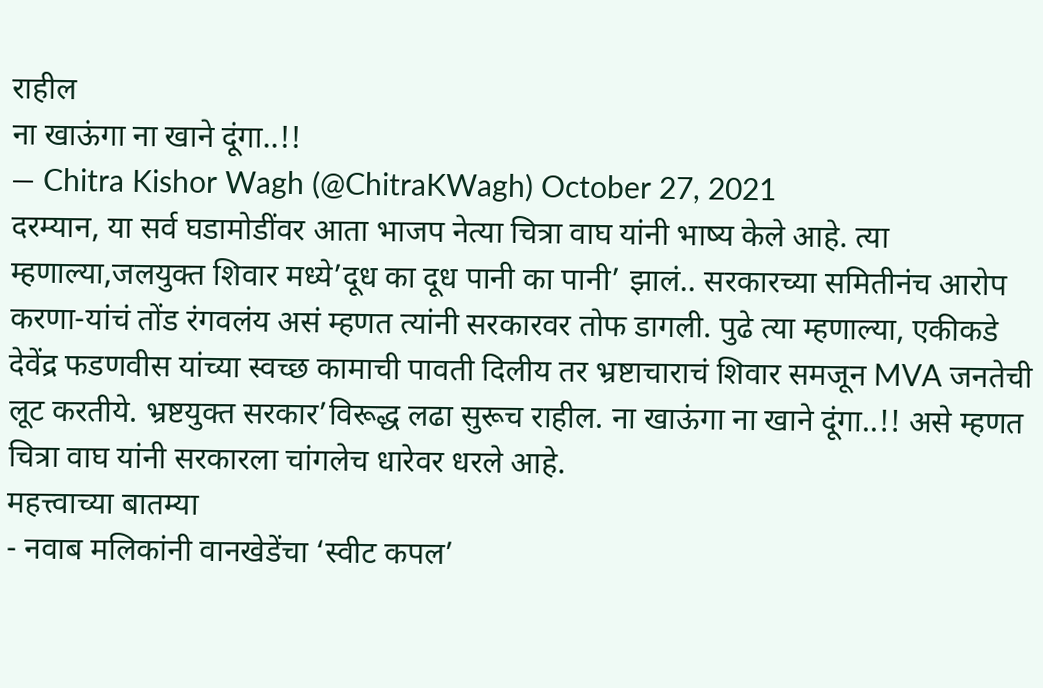राहील
ना खाऊंगा ना खाने दूंगा..!!
— Chitra Kishor Wagh (@ChitraKWagh) October 27, 2021
दरम्यान, या सर्व घडामोडींवर आता भाजप नेत्या चित्रा वाघ यांनी भाष्य केले आहे. त्या म्हणाल्या,जलयुक्त शिवार मध्ये’दूध का दूध पानी का पानी’ झालं.. सरकारच्या समितीनंच आरोप करणा-यांचं तोंड रंगवलंय असं म्हणत त्यांनी सरकारवर तोफ डागली. पुढे त्या म्हणाल्या, एकीकडे देवेंद्र फडणवीस यांच्या स्वच्छ कामाची पावती दिलीय तर भ्रष्टाचाराचं शिवार समजून MVA जनतेची लूट करतीये. भ्रष्टयुक्त सरकार’विरूद्ध लढा सुरूच राहील. ना खाऊंगा ना खाने दूंगा..!! असे म्हणत चित्रा वाघ यांनी सरकारला चांगलेच धारेवर धरले आहे.
महत्त्वाच्या बातम्या
- नवाब मलिकांनी वानखेडेंचा ‘स्वीट कपल’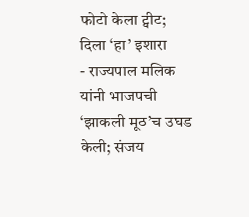फोटो केला ट्वीट; दिला ‘हा’ इशारा
- राज्यपाल मलिक यांनी भाजपची ‘झाकली मूठ’च उघड केली; संजय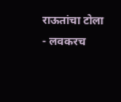राऊतांचा टोला
- लवकरच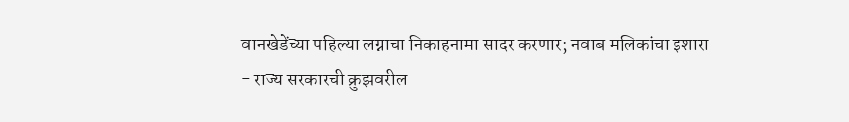वानखेडेंच्या पहिल्या लग्नाचा निकाहनामा सादर करणार; नवाब मलिकांचा इशारा
- राज्य सरकारची क्रुझवरील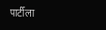पार्टीला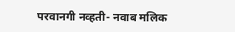परवानगी नव्हती- नवाब मलिक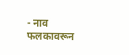- नाव फलकावरून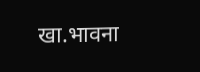खा.भावना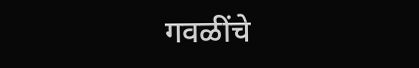गवळींचे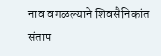नाव वगळल्याने शिवसैनिकांत संताप